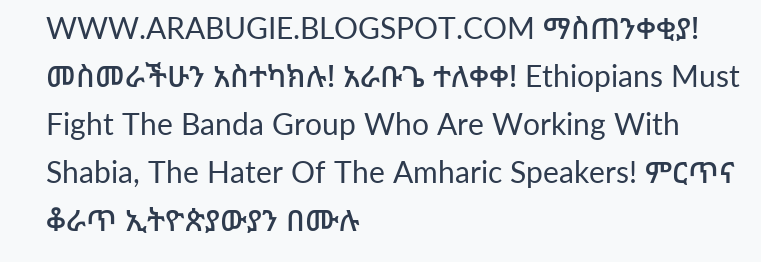WWW.ARABUGIE.BLOGSPOT.COM ማስጠንቀቂያ! መስመራችሁን አስተካክሉ! አራቡጌ ተለቀቀ! Ethiopians Must Fight The Banda Group Who Are Working With Shabia, The Hater Of The Amharic Speakers! ምርጥና ቆራጥ ኢትዮጵያውያን በሙሉ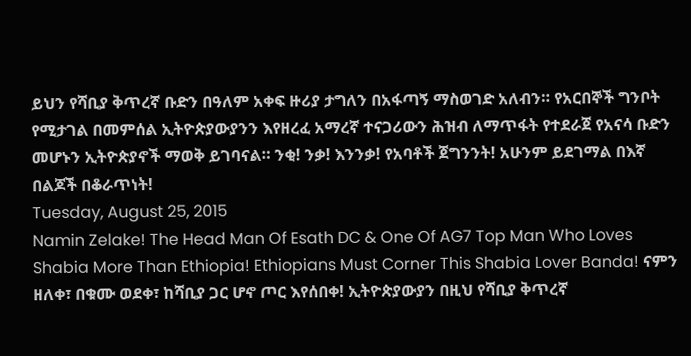ይህን የሻቢያ ቅጥረኛ ቡድን በዓለም አቀፍ ዙሪያ ታግለን በአፋጣኝ ማስወገድ አለብን። የአርበኞች ግንቦት የሚታገል በመምሰል ኢትዮጵያውያንን እየዘረፈ አማረኛ ተናጋሪውን ሕዝብ ለማጥፋት የተደራጀ የአናሳ ቡድን መሆኑን ኢትዮጵያኖች ማወቅ ይገባናል። ንቂ! ንቃ! እንንቃ! የአባቶች ጀግንንት! አሁንም ይደገማል በእኛ በልጆች በቆራጥነት!
Tuesday, August 25, 2015
Namin Zelake! The Head Man Of Esath DC & One Of AG7 Top Man Who Loves Shabia More Than Ethiopia! Ethiopians Must Corner This Shabia Lover Banda! ናምን ዘለቀ፣ በቁሙ ወደቀ፣ ከሻቢያ ጋር ሆኖ ጦር እየሰበቀ! ኢትዮጵያውያን በዚህ የሻቢያ ቅጥረኛ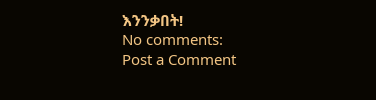እንንቃበት!
No comments:
Post a Comment